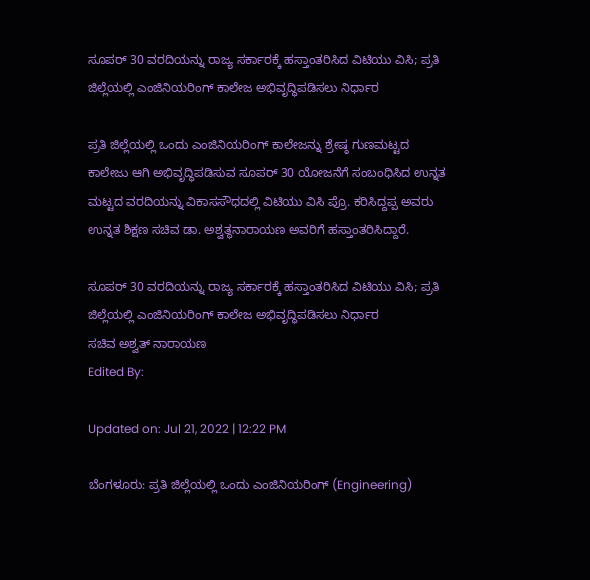ಸೂಪರ್ 30 ವರದಿಯನ್ನು ರಾಜ್ಯ ಸರ್ಕಾರಕ್ಕೆ ಹಸ್ತಾಂತರಿಸಿದ ವಿಟಿಯು ವಿಸಿ; ಪ್ರತಿ ಜಿಲ್ಲೆಯಲ್ಲಿ ಎಂಜಿನಿಯರಿಂಗ್ ಕಾಲೇಜ ಅಭಿವೃದ್ಧಿಪಡಿಸಲು ನಿರ್ಧಾರ

ಪ್ರತಿ ಜಿಲ್ಲೆಯಲ್ಲಿ ಒಂದು ಎಂಜಿನಿಯರಿಂಗ್ ಕಾಲೇಜನ್ನು ಶ್ರೇಷ್ಠ ಗುಣಮಟ್ಟದ ಕಾಲೇಜು ಆಗಿ ಅಭಿವೃದ್ಧಿಪಡಿಸುವ ಸೂಪರ್ 30 ಯೋಜನೆಗೆ ಸಂಬಂಧಿಸಿದ ಉನ್ನತ ಮಟ್ಟದ ವರದಿಯನ್ನು ವಿಕಾಸಸೌಧದಲ್ಲಿ ವಿಟಿಯು ವಿಸಿ ಪ್ರೊ. ಕರಿಸಿದ್ದಪ್ಪ ಅವರು ಉನ್ನತ ಶಿಕ್ಷಣ ಸಚಿವ ಡಾ. ಅಶ್ವತ್ಥನಾರಾಯಣ ಅವರಿಗೆ ಹಸ್ತಾಂತರಿಸಿದ್ದಾರೆ.

ಸೂಪರ್ 30 ವರದಿಯನ್ನು ರಾಜ್ಯ ಸರ್ಕಾರಕ್ಕೆ ಹಸ್ತಾಂತರಿಸಿದ ವಿಟಿಯು ವಿಸಿ; ಪ್ರತಿ ಜಿಲ್ಲೆಯಲ್ಲಿ ಎಂಜಿನಿಯರಿಂಗ್ ಕಾಲೇಜ ಅಭಿವೃದ್ಧಿಪಡಿಸಲು ನಿರ್ಧಾರ
ಸಚಿವ ಅಶ್ವತ್ ನಾರಾಯಣ
Edited By:

Updated on: Jul 21, 2022 | 12:22 PM

ಬೆಂಗಳೂರು: ಪ್ರತಿ ಜಿಲ್ಲೆಯಲ್ಲಿ ಒಂದು ಎಂಜಿನಿಯರಿಂಗ್ (Engineering)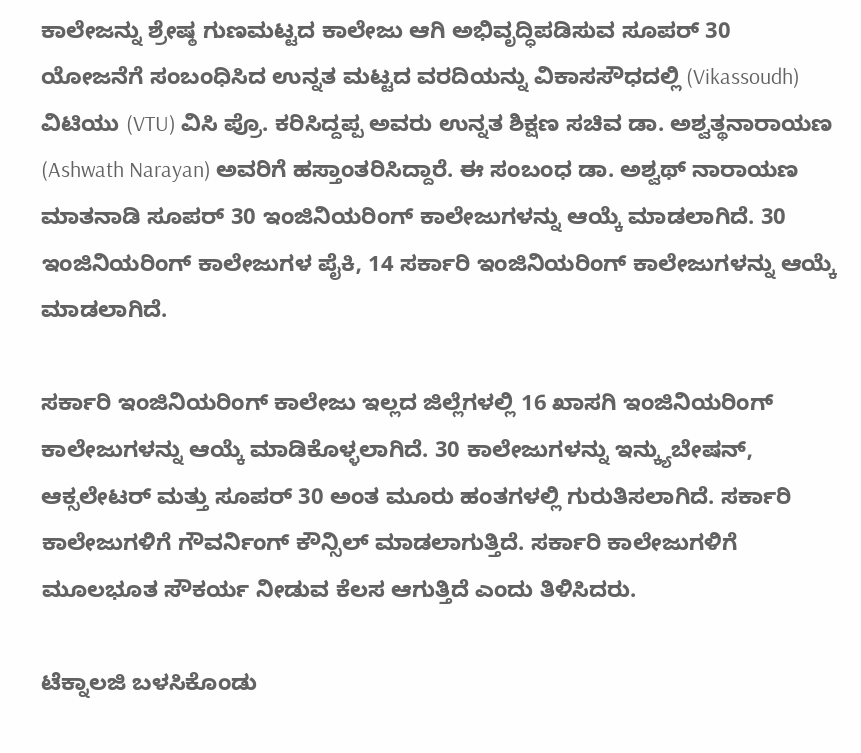ಕಾಲೇಜನ್ನು ಶ್ರೇಷ್ಠ ಗುಣಮಟ್ಟದ ಕಾಲೇಜು ಆಗಿ ಅಭಿವೃದ್ಧಿಪಡಿಸುವ ಸೂಪರ್ 30 ಯೋಜನೆಗೆ ಸಂಬಂಧಿಸಿದ ಉನ್ನತ ಮಟ್ಟದ ವರದಿಯನ್ನು ವಿಕಾಸಸೌಧದಲ್ಲಿ (Vikassoudh) ವಿಟಿಯು (VTU) ವಿಸಿ ಪ್ರೊ. ಕರಿಸಿದ್ದಪ್ಪ ಅವರು ಉನ್ನತ ಶಿಕ್ಷಣ ಸಚಿವ ಡಾ. ಅಶ್ವತ್ಥನಾರಾಯಣ (Ashwath Narayan) ಅವರಿಗೆ ಹಸ್ತಾಂತರಿಸಿದ್ದಾರೆ. ಈ ಸಂಬಂಧ ಡಾ. ಅಶ್ವಥ್ ನಾರಾಯಣ ಮಾತನಾಡಿ ಸೂಪರ್ 30 ಇಂಜಿನಿಯರಿಂಗ್ ಕಾಲೇಜುಗಳನ್ನು ಆಯ್ಕೆ ಮಾಡಲಾಗಿದೆ. 30 ಇಂಜಿನಿಯರಿಂಗ್ ಕಾಲೇಜುಗಳ ಪೈಕಿ, 14 ಸರ್ಕಾರಿ ಇಂಜಿನಿಯರಿಂಗ್ ಕಾಲೇಜುಗಳನ್ನು ಆಯ್ಕೆ ಮಾಡಲಾಗಿದೆ.

ಸರ್ಕಾರಿ ಇಂಜಿನಿಯರಿಂಗ್ ಕಾಲೇಜು ಇಲ್ಲದ ಜಿಲ್ಲೆಗಳಲ್ಲಿ 16 ಖಾಸಗಿ ಇಂಜಿನಿಯರಿಂಗ್ ಕಾಲೇಜುಗಳನ್ನು ಆಯ್ಕೆ ಮಾಡಿಕೊಳ್ಳಲಾಗಿದೆ. 30 ಕಾಲೇಜುಗಳನ್ನು ಇನ್ಕ್ಯುಬೇಷನ್, ಆಕ್ಸಲೇಟರ್ ಮತ್ತು ಸೂಪರ್ 30 ಅಂತ ಮೂರು ಹಂತಗಳಲ್ಲಿ ಗುರುತಿಸಲಾಗಿದೆ. ಸರ್ಕಾರಿ ಕಾಲೇಜುಗಳಿಗೆ ಗೌವರ್ನಿಂಗ್ ಕೌನ್ಸಿಲ್ ಮಾಡಲಾಗುತ್ತಿದೆ. ಸರ್ಕಾರಿ ಕಾಲೇಜುಗಳಿಗೆ ಮೂಲಭೂತ ಸೌಕರ್ಯ ನೀಡುವ ಕೆಲಸ ಆಗುತ್ತಿದೆ ಎಂದು ತಿಳಿಸಿದರು.

ಟೆಕ್ನಾಲಜಿ ಬಳಸಿಕೊಂಡು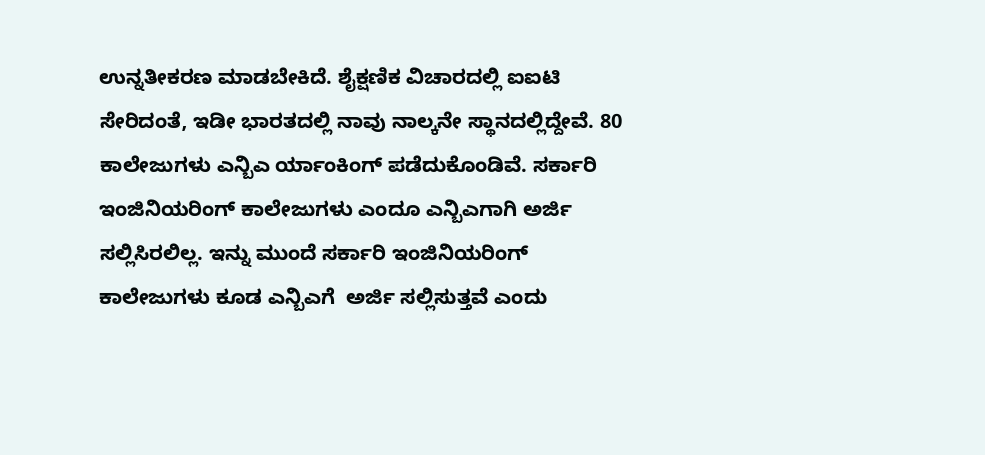ಉನ್ನತೀಕರಣ ಮಾಡಬೇಕಿದೆ. ಶೈಕ್ಷಣಿಕ ವಿಚಾರದಲ್ಲಿ ಐಐಟಿ ಸೇರಿದಂತೆ, ಇಡೀ ಭಾರತದಲ್ಲಿ ನಾವು ನಾಲ್ಕನೇ ಸ್ಥಾನದಲ್ಲಿದ್ದೇವೆ. 80 ಕಾಲೇಜುಗಳು ಎನ್ಬಿಎ ರ್ಯಾಂಕಿಂಗ್ ಪಡೆದುಕೊಂಡಿವೆ. ಸರ್ಕಾರಿ ಇಂಜಿನಿಯರಿಂಗ್ ಕಾಲೇಜುಗಳು ಎಂದೂ ಎನ್ಬಿಎಗಾಗಿ ಅರ್ಜಿ ಸಲ್ಲಿಸಿರಲಿಲ್ಲ. ಇನ್ನು ಮುಂದೆ ಸರ್ಕಾರಿ ಇಂಜಿನಿಯರಿಂಗ್ ಕಾಲೇಜುಗಳು ಕೂಡ ಎನ್ಬಿಎಗೆ  ಅರ್ಜಿ ಸಲ್ಲಿಸುತ್ತವೆ ಎಂದು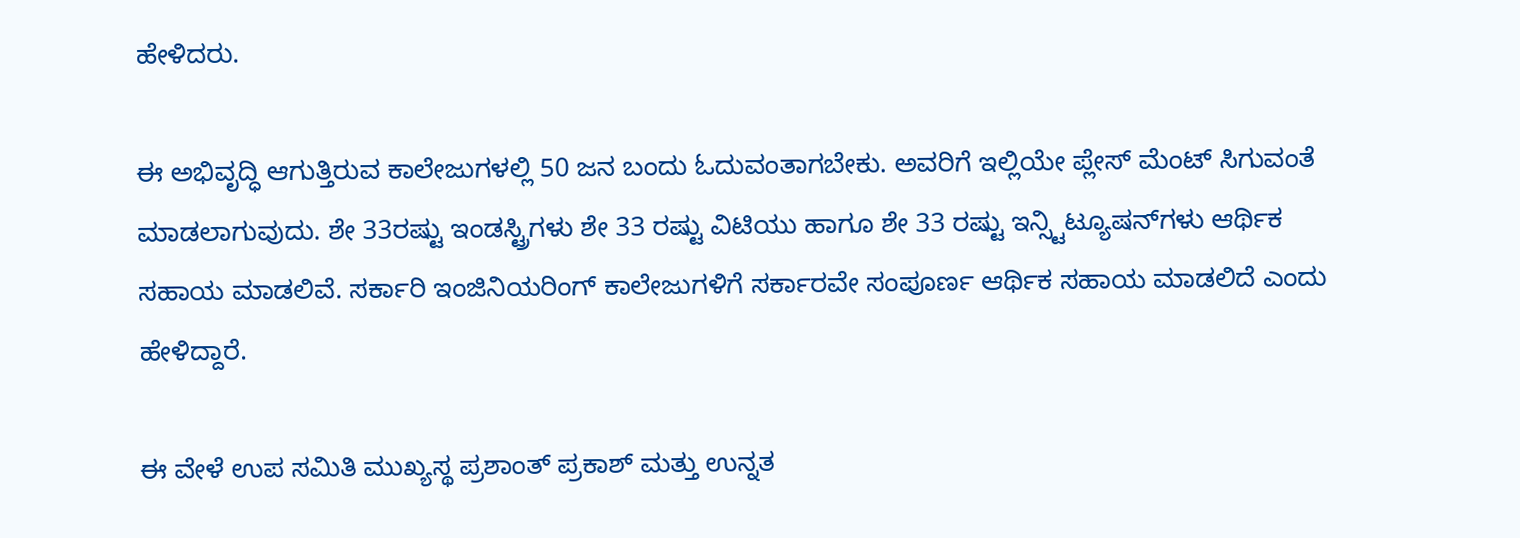ಹೇಳಿದರು.

ಈ ಅಭಿವೃದ್ಧಿ ಆಗುತ್ತಿರುವ ಕಾಲೇಜುಗಳಲ್ಲಿ 50 ಜನ ಬಂದು ಓದುವಂತಾಗಬೇಕು. ಅವರಿಗೆ ಇಲ್ಲಿಯೇ ಪ್ಲೇಸ್ ಮೆಂಟ್ ಸಿಗುವಂತೆ ಮಾಡಲಾಗುವುದು. ಶೇ 33ರಷ್ಟು ಇಂಡಸ್ಟ್ರಿಗಳು ಶೇ 33 ರಷ್ಟು ವಿಟಿಯು ಹಾಗೂ ಶೇ 33 ರಷ್ಟು ಇನ್ಸ್ಟಿಟ್ಯೂಷನ್‌ಗಳು ಆರ್ಥಿಕ ಸಹಾಯ ಮಾಡಲಿವೆ. ಸರ್ಕಾರಿ ಇಂಜಿನಿಯರಿಂಗ್ ಕಾಲೇಜುಗಳಿಗೆ ಸರ್ಕಾರವೇ ಸಂಪೂರ್ಣ ಆರ್ಥಿಕ ಸಹಾಯ ಮಾಡಲಿದೆ ಎಂದು ಹೇಳಿದ್ದಾರೆ.

ಈ ವೇಳೆ ಉಪ ಸಮಿತಿ ಮುಖ್ಯಸ್ಥ ಪ್ರಶಾಂತ್ ಪ್ರಕಾಶ್ ಮತ್ತು ಉನ್ನತ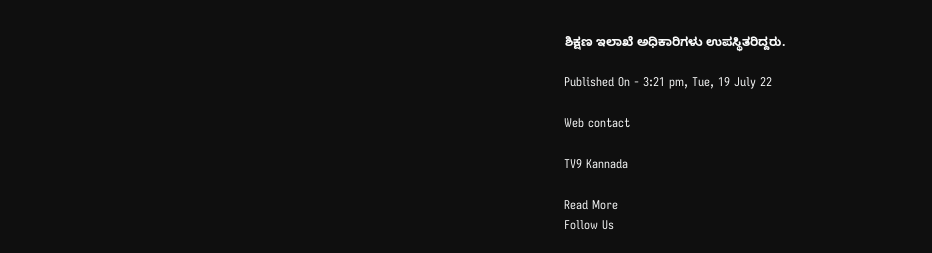ಶಿಕ್ಷಣ ಇಲಾಖೆ ಅಧಿಕಾರಿಗಳು ಉಪಸ್ಥಿತರಿದ್ದರು.

Published On - 3:21 pm, Tue, 19 July 22

Web contact

TV9 Kannada

Read More
Follow Us